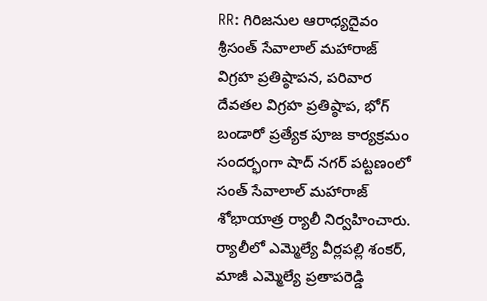RR: గిరిజనుల ఆరాధ్యదైవం శ్రీసంత్ సేవాలాల్ మహారాజ్ విగ్రహ ప్రతిష్ఠాపన, పరివార దేవతల విగ్రహ ప్రతిష్ఠాప, భోగ్ బండారో ప్రత్యేక పూజ కార్యక్రమం సందర్భంగా షాద్ నగర్ పట్టణంలో సంత్ సేవాలాల్ మహారాజ్ శోభాయాత్ర ర్యాలీ నిర్వహించారు. ర్యాలీలో ఎమ్మెల్యే వీర్లపల్లి శంకర్, మాజీ ఎమ్మెల్యే ప్రతాపరెడ్డి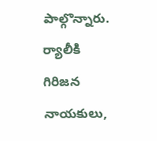పాల్గొన్నారు. ర్యాలీకి గిరిజన నాయకులు,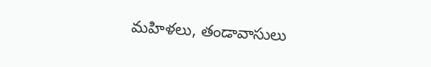మహిళలు, తండావాసులు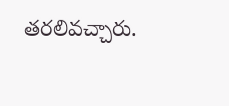తరలివచ్చారు.